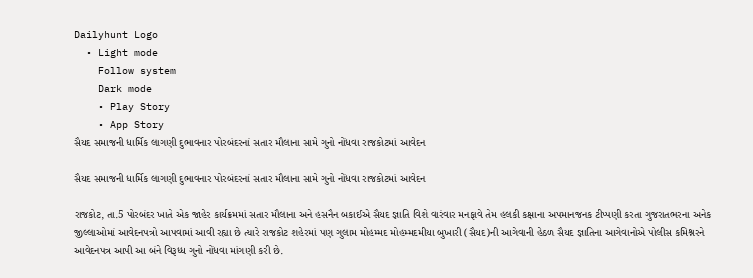Dailyhunt Logo
  • Light mode
    Follow system
    Dark mode
    • Play Story
    • App Story
સૈયદ સમાજની ધાર્મિક લાગણી દુભાવનાર પોરબંદરનાં સતાર મૌલાના સામે ગુનો નોંધવા રાજકોટમાં આવેદન

સૈયદ સમાજની ધાર્મિક લાગણી દુભાવનાર પોરબંદરનાં સતાર મૌલાના સામે ગુનો નોંધવા રાજકોટમાં આવેદન

રાજકોટ, તા.5 પોરબંદર ખાતે એક જાહેર કાર્યક્રમમાં સતાર મૌલાના અને હસનૈન બકાઈએ સૈયદ જ્ઞાતિ વિશે વારંવાર મનફાવે તેમ હલકી કક્ષાના અપમાનજનક ટીપ્પણી કરતા ગુજરાતભરના અનેક જીલ્લાઓમાં આવેદનપત્રો આપવામાં આવી રહ્યા છે ત્યારે રાજકોટ શહેરમાં પણ ગુલામ મોહમ્મદ મોહમ્મદમીયા બુખારી (સૈયદ)ની આગેવાની હેઠળ સૈયદ જ્ઞાતિના આગેવાનોએ પોલીસ કમિશ્નરને આવેદનપત્ર આપી આ બંને વિરૂધ્ધ ગુનો નોંધવા માંગણી કરી છે.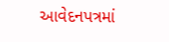આવેદનપત્રમાં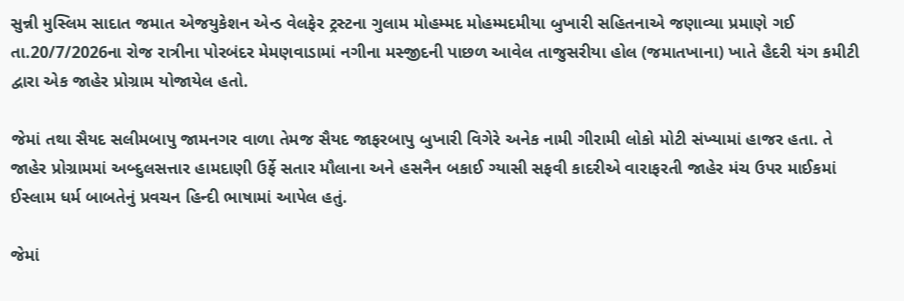સુન્ની મુસ્લિમ સાદાત જમાત એજયુકેશન એન્ડ વેલફેર ટ્રસ્ટના ગુલામ મોહમ્મદ મોહમ્મદમીયા બુખારી સહિતનાએ જણાવ્યા પ્રમાણે ગઈ તા.20/7/2026ના રોજ રાત્રીના પોરબંદર મેમણવાડામાં નગીના મસ્જીદની પાછળ આવેલ તાજુસરીયા હોલ (જમાતખાના) ખાતે હૈદરી યંગ કમીટી દ્વારા એક જાહેર પ્રોગ્રામ યોજાયેલ હતો.

જેમાં તથા સૈયદ સલીમબાપુ જામનગર વાળા તેમજ સૈયદ જાફરબાપુ બુખારી વિગેરે અનેક નામી ગીરામી લોકો મોટી સંખ્યામાં હાજર હતા. તે જાહેર પ્રોગ્રામમાં અબ્દુલસત્તાર હામદાણી ઉર્ફે સતાર મૌલાના અને હસનૈન બકાઈ ગ્યાસી સફવી કાદરીએ વારાફરતી જાહેર મંચ ઉપર માઈકમાં ઈસ્લામ ધર્મ બાબતેનું પ્રવચન હિન્દી ભાષામાં આપેલ હતું.

જેમાં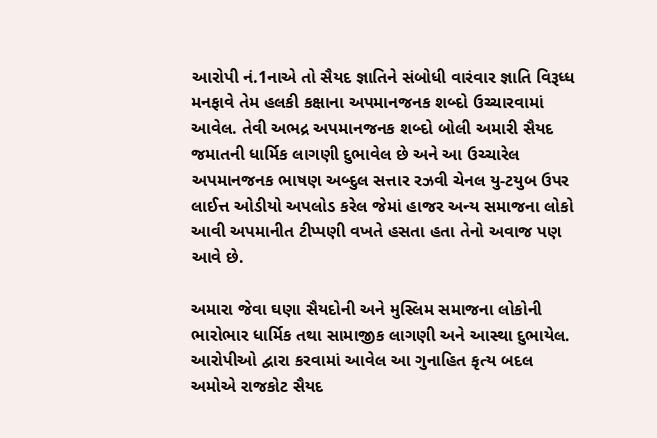આરોપી નં.1નાએ તો સૈયદ જ્ઞાતિને સંબોધી વારંવાર જ્ઞાતિ વિરૂધ્ધ મનફાવે તેમ હલકી કક્ષાના અપમાનજનક શબ્દો ઉચ્ચારવામાં આવેલ. તેવી અભદ્ર અપમાનજનક શબ્દો બોલી અમારી સૈયદ જમાતની ધાર્મિક લાગણી દુભાવેલ છે અને આ ઉચ્ચારેલ અપમાનજનક ભાષણ અબ્દુલ સત્તાર રઝવી ચેનલ યુ-ટયુબ ઉપર લાઈત્ત ઓડીયો અપલોડ કરેલ જેમાં હાજર અન્ય સમાજના લોકો આવી અપમાનીત ટીપ્પણી વખતે હસતા હતા તેનો અવાજ પણ આવે છે.

અમારા જેવા ઘણા સૈયદોની અને મુસ્લિમ સમાજના લોકોની ભારોભાર ધાર્મિક તથા સામાજીક લાગણી અને આસ્થા દુભાયેલ. આરોપીઓ દ્વારા કરવામાં આવેલ આ ગુનાહિત કૃત્ય બદલ અમોએ રાજકોટ સૈયદ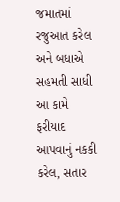જમાતમાં રજુઆત કરેલ અને બધાએ સહમતી સાધી આ કામે ફરીયાદ આપવાનું નકકી કરેલ, સતાર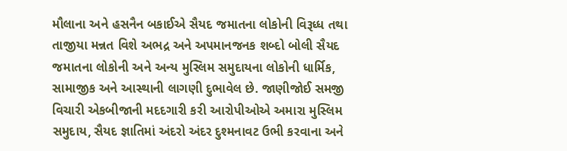મૌલાના અને હસનૈન બકાઈએ સૈયદ જમાતના લોકોની વિરૂધ્ધ તથા તાજીયા મન્નત વિશે અભદ્ર અને અપમાનજનક શબ્દો બોલી સૈયદ જમાતના લોકોની અને અન્ય મુસ્લિમ સમુદાયના લોકોની ધાર્મિક, સામાજીક અને આસ્થાની લાગણી દુભાવેલ છે. જાણીજોઈ સમજી વિચારી એકબીજાની મદદગારી કરી આરોપીઓએ અમારા મુસ્લિમ સમુદાય, સૈયદ જ્ઞાતિમાં અંદરો અંદર દુશ્મનાવટ ઉભી કરવાના અને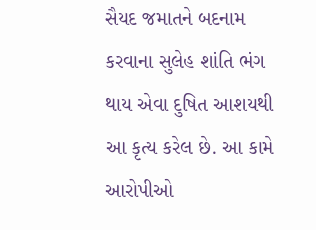સૈયદ જમાતને બદનામ કરવાના સુલેહ શાંતિ ભંગ થાય એવા દુષિત આશયથી આ કૃત્ય કરેલ છે. આ કામે આરોપીઓ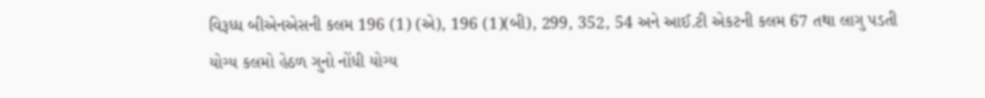વિરૂધ્ધ બીએનએસની કલમ 196 (1) (એ), 196 (1)(બી), 299, 352, 54 અને આઈ.ટી એકટની કલમ 67 તથા લાગુ પડતી યોગ્ય કલમો હેઠળ ગુનો નોંધી યોગ્ય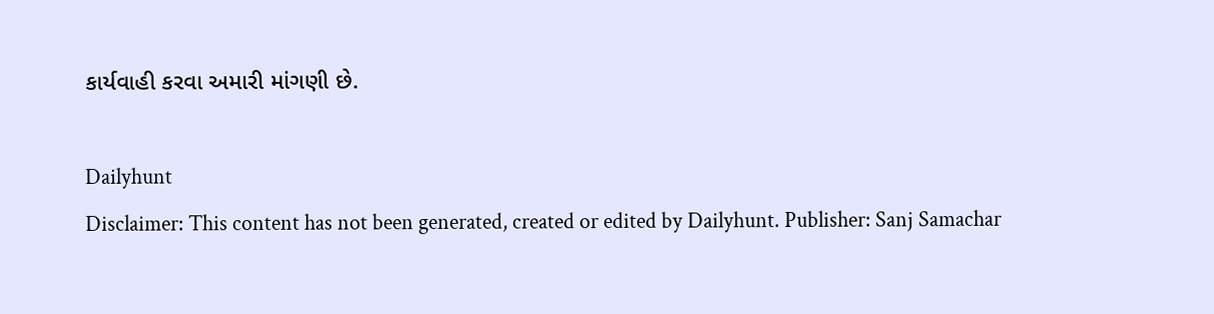કાર્યવાહી કરવા અમારી માંગણી છે.

Dailyhunt
Disclaimer: This content has not been generated, created or edited by Dailyhunt. Publisher: Sanj Samachar